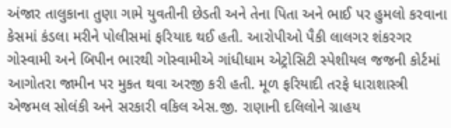અંજાર તાલુકાના તુણા ગામે યુવતીની છેડતી અને તેના પિતા અને ભાઈ પર હુમલો કરવાના કેસમાં કંડલા મરીને પોલીસમાં ફરિયાદ થઈ હતી. આરોપીઓ પૈકી લાલગર શંકરગર ગોસ્વામી અને બિપીન ભારથી ગોસ્વામીએ ગાંધીધામ એટ્રોસિટી સ્પેશીયલ જજની કોર્ટમાં આગોતરા જામીન પર મુકત થવા અરજી કરી હતી. મૂળ ફરિયાદી તરફે ધારાશાસ્ત્રી એજમલ સોલંકી અને સરકારી વકિલ એસ.જી. રાણાની દલિલોને ગ્રાહય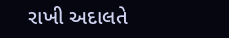રાખી અદાલતે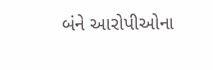બંને આરોપીઓના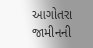આગોતરા જામીનની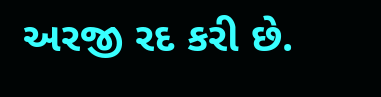અરજી રદ કરી છે.